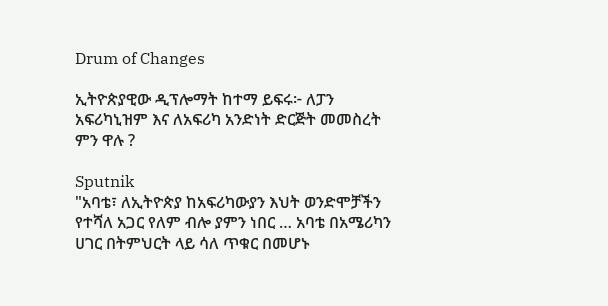Drum of Changes

ኢትዮጵያዊው ዲፕሎማት ከተማ ይፍሩ፦ ለፓን አፍሪካኒዝም እና ለአፍሪካ አንድነት ድርጅት መመስረት ምን ዋሉ ?

Sputnik
"አባቴ፣ ለኢትዮጵያ ከአፍሪካውያን እህት ወንድሞቻችን የተሻለ አጋር የለም ብሎ ያምን ነበር … አባቴ በአሜሪካን ሀገር በትምህርት ላይ ሳለ ጥቁር በመሆኑ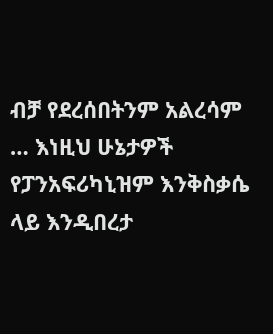ብቻ የደረሰበትንም አልረሳም … እነዚህ ሁኔታዎች የፓንአፍሪካኒዝም እንቅስቃሴ ላይ እንዲበረታ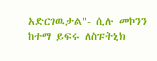አድርገዉታል"- ሲሉ መኮንን ከተማ ይፍሩ ለስፑትኒክ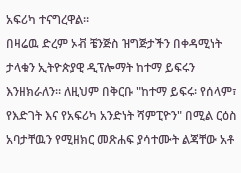አፍሪካ ተናግረዋል።
በዛሬዉ ድረም ኦቭ ቼንጅስ ዝግጅታችን በቀዳሚነት ታላቁን ኢትዮጵያዊ ዲፕሎማት ከተማ ይፍሩን እንዘክራለን። ለዚህም በቅርቡ "ከተማ ይፍሩ፡ የሰላም፣ የእድገት እና የአፍሪካ አንድነት ሻምፒዮን" በሚል ርዕስ አባታቸዉን የሚዘክር መጽሐፍ ያሳተሙት ልጃቸው አቶ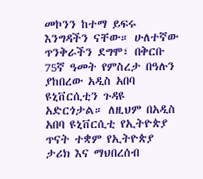መኮንን ከተማ ይፍሩ እንግዳችን ናቸው። ሁለተኛው ጥንቅራችን ደግሞ፣ በቅርቡ 75ኛ ዓመት የምስረታ በዓሉን ያከበረው አዲስ አበባ ዩኒቨርሲቲን ጉዳዩ አድርጎታል። ለዚህም በአዲስ አበባ ዩኒቨርሲቲ የኢትዮጵያ ጥናት ተቋም የኢትዮጵያ ታሪክ እና ማህበረሰብ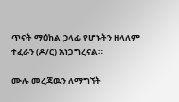ጥናት ማዕከል ኃላፊ የሆኑትን ዘላለም ተፈራን (ዶ/ር) አነጋግረናል።

ሙሉ መረጃዉን ለማግኘት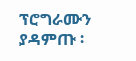ፕሮግራሙን ያዳምጡ ፡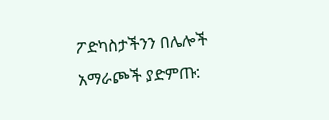ፖድካስታችንን በሌሎች አማራጮች ያድምጡ: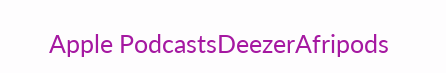Apple PodcastsDeezerAfripods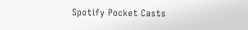Spotify Pocket Casts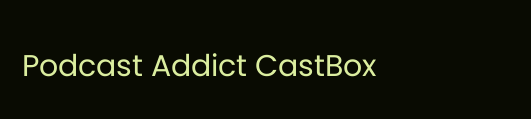Podcast Addict CastBox